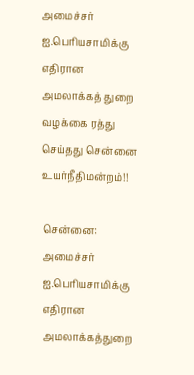அமைச்சர் ஐ.பெரியசாமிக்கு எதிரான அமலாக்கத் துறை வழக்கை ரத்து செய்தது சென்னை உயர்நீதிமன்றம்!!

சென்னை: அமைச்சர் ஐ.பெரியசாமிக்கு எதிரான அமலாக்கத்துறை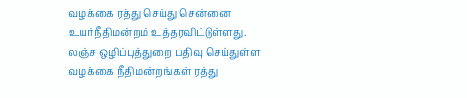வழக்கை ரத்து செய்து சென்னை உயர்நீதிமன்றம் உத்தரவிட்டுள்ளது. லஞ்ச ஒழிப்புத்துறை பதிவு செய்துள்ள வழக்கை நீதிமன்றங்கள் ரத்து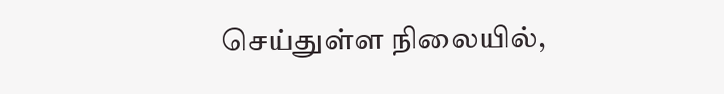செய்துள்ள நிலையில்,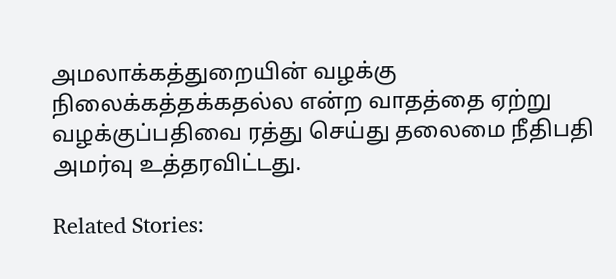அமலாக்கத்துறையின் வழக்கு நிலைக்கத்தக்கதல்ல என்ற வாதத்தை ஏற்று வழக்குப்பதிவை ரத்து செய்து தலைமை நீதிபதி அமர்வு உத்தரவிட்டது.

Related Stories: